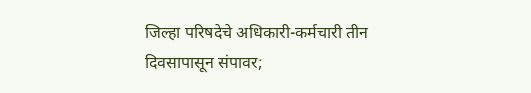जिल्हा परिषदेचे अधिकारी-कर्मचारी तीन दिवसापासून संपावर;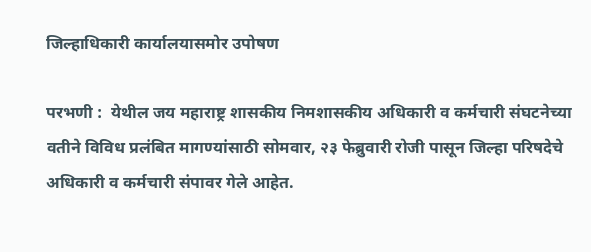जिल्हाधिकारी कार्यालयासमोर उपोषण

परभणी :  येथील जय महाराष्ट्र शासकीय निमशासकीय अधिकारी व कर्मचारी संघटनेच्या वतीने विविध प्रलंबित मागण्यांसाठी सोमवार, २३ फेब्रुवारी रोजी पासून जिल्हा परिषदेचे अधिकारी व कर्मचारी संपावर गेले आहेत.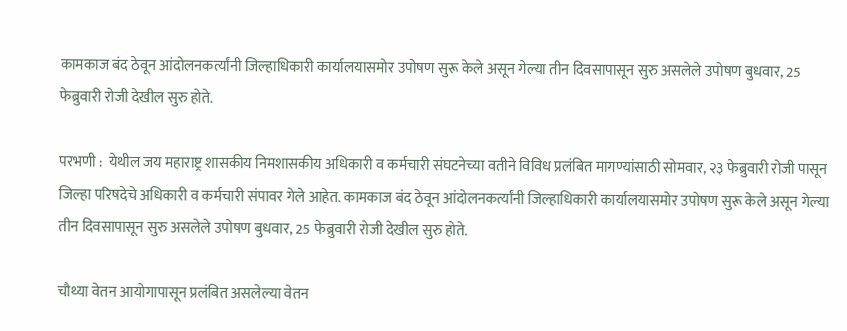कामकाज बंद ठेवून आंदोलनकर्त्यांनी जिल्हाधिकारी कार्यालयासमोर उपोषण सुरू केले असून गेल्या तीन दिवसापासून सुरु असलेले उपोषण बुधवार, 25 फेब्रुवारी रोजी देखील सुरु होते.

परभणी :  येथील जय महाराष्ट्र शासकीय निमशासकीय अधिकारी व कर्मचारी संघटनेच्या वतीने विविध प्रलंबित मागण्यांसाठी सोमवार, २३ फेब्रुवारी रोजी पासून जिल्हा परिषदेचे अधिकारी व कर्मचारी संपावर गेले आहेत. कामकाज बंद ठेवून आंदोलनकर्त्यांनी जिल्हाधिकारी कार्यालयासमोर उपोषण सुरू केले असून गेल्या तीन दिवसापासून सुरु असलेले उपोषण बुधवार, 25 फेब्रुवारी रोजी देखील सुरु होते.

चौथ्या वेतन आयोगापासून प्रलंबित असलेल्या वेतन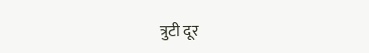त्रुटी दूर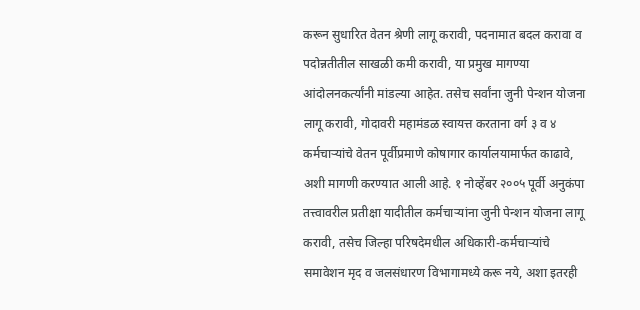करून सुधारित वेतन श्रेणी लागू करावी, पदनामात बदल करावा व पदोन्नतीतील साखळी कमी करावी, या प्रमुख मागण्या आंदोलनकर्त्यांनी मांडल्या आहेत. तसेच सर्वांना जुनी पेन्शन योजना लागू करावी, गोदावरी महामंडळ स्वायत्त करताना वर्ग ३ व ४ कर्मचाऱ्यांचे वेतन पूर्वीप्रमाणे कोषागार कार्यालयामार्फत काढावे, अशी मागणी करण्यात आली आहे. १ नोव्हेंबर २००५ पूर्वी अनुकंपा तत्त्वावरील प्रतीक्षा यादीतील कर्मचाऱ्यांना जुनी पेन्शन योजना लागू करावी, तसेच जिल्हा परिषदेमधील अधिकारी-कर्मचाऱ्यांचे समावेशन मृद व जलसंधारण विभागामध्ये करू नये, अशा इतरही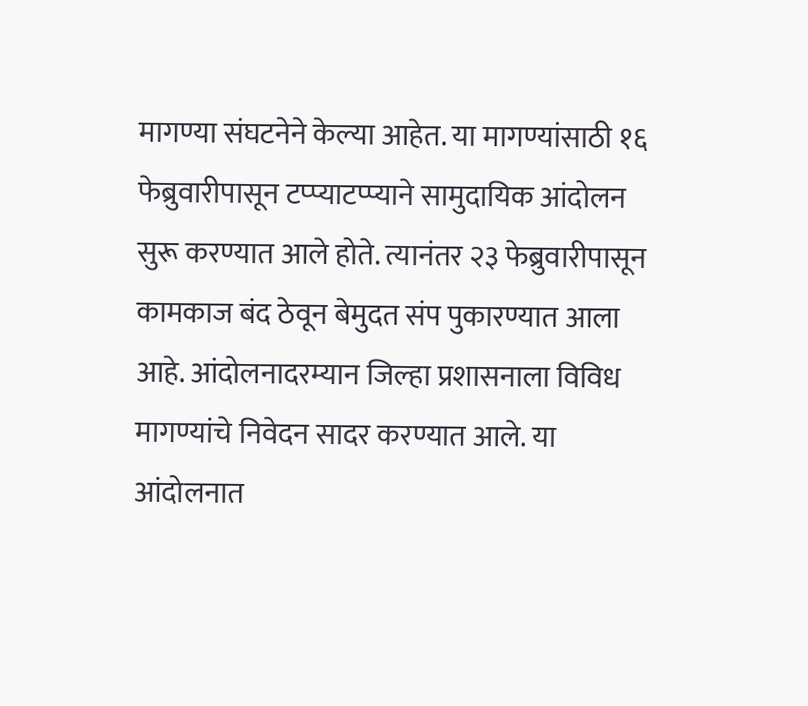मागण्या संघटनेने केल्या आहेत. या मागण्यांसाठी १६ फेब्रुवारीपासून टप्प्याटप्प्याने सामुदायिक आंदोलन सुरू करण्यात आले होते. त्यानंतर २३ फेब्रुवारीपासून कामकाज बंद ठेवून बेमुदत संप पुकारण्यात आला आहे. आंदोलनादरम्यान जिल्हा प्रशासनाला विविध मागण्यांचे निवेदन सादर करण्यात आले. या आंदोलनात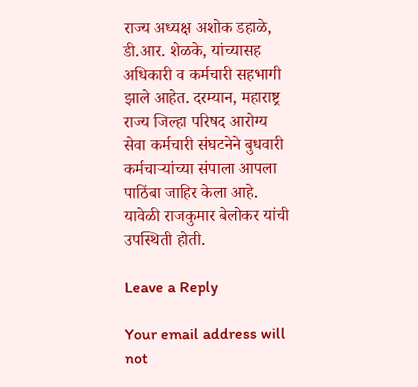राज्य अध्यक्ष अशोक डहाळे, डी.आर. शेळके, यांच्यासह अधिकारी व कर्मचारी सहभागी झाले आहेत. दरम्यान, महाराष्ट्र राज्य जिल्हा परिषद आरोग्य सेवा कर्मचारी संघटनेने बुधवारी कर्मचाऱ्यांच्या संपाला आपला पाठिंबा जाहिर केला आहे. यावेळी राजकुमार बेलोकर यांची उपस्थिती होती.

Leave a Reply

Your email address will not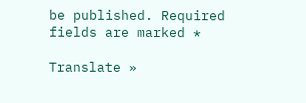be published. Required fields are marked *

Translate »